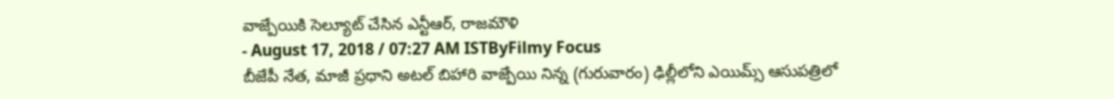వాజ్పేయికి సెల్యూట్ చేసిన ఎన్టీఆర్, రాజమౌళి
- August 17, 2018 / 07:27 AM ISTByFilmy Focus
బీజేపీ నేత, మాజీ ప్రధాని అటల్ బిహారి వాజ్పేయి నిన్న (గురువారం) ఢిల్లీలోని ఎయిమ్స్ ఆసుపత్రిలో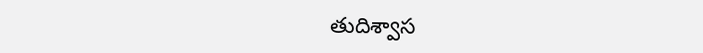తుదిశ్వాస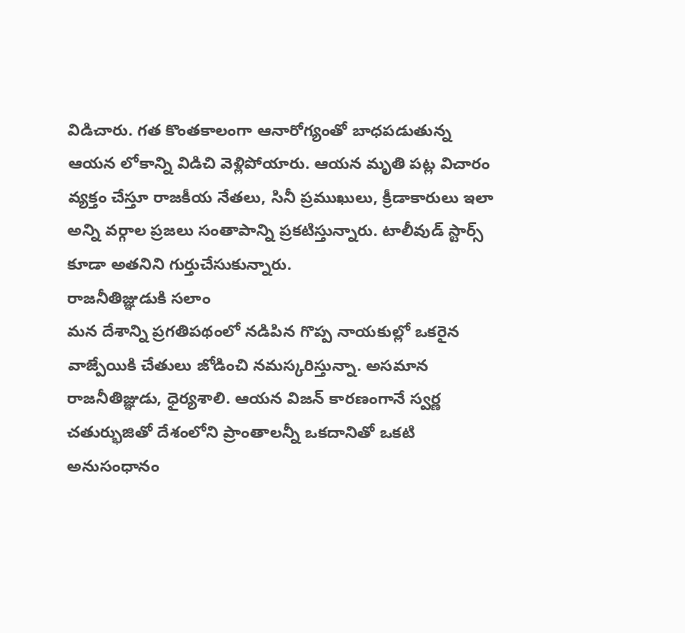విడిచారు. గత కొంతకాలంగా ఆనారోగ్యంతో బాధపడుతున్న ఆయన లోకాన్ని విడిచి వెళ్లిపోయారు. ఆయన మృతి పట్ల విచారం వ్యక్తం చేస్తూ రాజకీయ నేతలు, సినీ ప్రముఖులు, క్రీడాకారులు ఇలా అన్ని వర్గాల ప్రజలు సంతాపాన్ని ప్రకటిస్తున్నారు. టాలీవుడ్ స్టార్స్ కూడా అతనిని గుర్తుచేసుకున్నారు.
రాజనీతిజ్ఞుడుకి సలాం
మన దేశాన్ని ప్రగతిపథంలో నడిపిన గొప్ప నాయకుల్లో ఒకరైన వాజ్పేయికి చేతులు జోడించి నమస్కరిస్తున్నా. అసమాన రాజనీతిజ్ఞుడు, ధైర్యశాలి. ఆయన విజన్ కారణంగానే స్వర్ణ చతుర్భుజితో దేశంలోని ప్రాంతాలన్నీ ఒకదానితో ఒకటి అనుసంధానం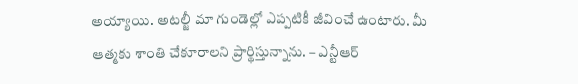అయ్యాయి. అటల్జీ మా గుండెల్లో ఎప్పటికీ జీవించే ఉంటారు. మీ ఆత్మకు శాంతి చేకూరాలని ప్రార్థిస్తున్నాను. – ఎన్టీఆర్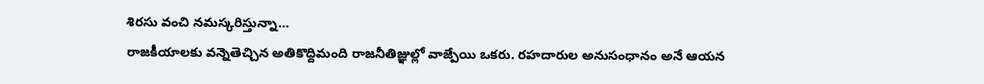శిరసు వంచి నమస్కరిస్తున్నా…
రాజకీయాలకు వన్నెతెచ్చిన అతికొద్దిమంది రాజనీతిజ్ఞుల్లో వాజ్పేయి ఒకరు. రహదారుల అనుసంధానం అనే ఆయన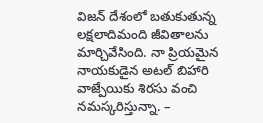విజన్ దేశంలో బతుకుతున్న లక్షలాదిమంది జీవితాలను మార్చివేసింది. నా ప్రియమైన నాయకుడైన అటల్ బిహారి వాజ్పేయికు శిరసు వంచి నమస్కరిస్తున్నా. –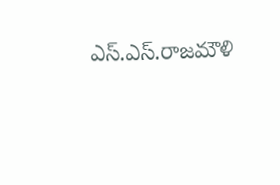ఎస్.ఎస్.రాజమౌళి